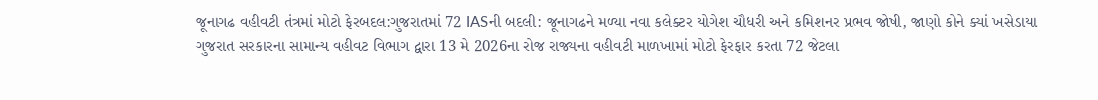જૂનાગઢ વહીવટી તંત્રમાં મોટો ફેરબદલ:ગુજરાતમાં 72 IASની બદલી: જૂનાગઢને મળ્યા નવા કલેક્ટર યોગેશ ચૌધરી અને કમિશનર પ્રભવ જોષી, જાણો કોને ક્યાં ખસેડાયા
ગુજરાત સરકારના સામાન્ય વહીવટ વિભાગ દ્વારા 13 મે 2026ના રોજ રાજ્યના વહીવટી માળખામાં મોટો ફેરફાર કરતા 72 જેટલા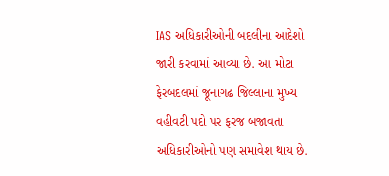IAS અધિકારીઓની બદલીના આદેશો જારી કરવામાં આવ્યા છે. આ મોટા ફેરબદલમાં જૂનાગઢ જિલ્લાના મુખ્ય વહીવટી પદો પર ફરજ બજાવતા અધિકારીઓનો પણ સમાવેશ થાય છે.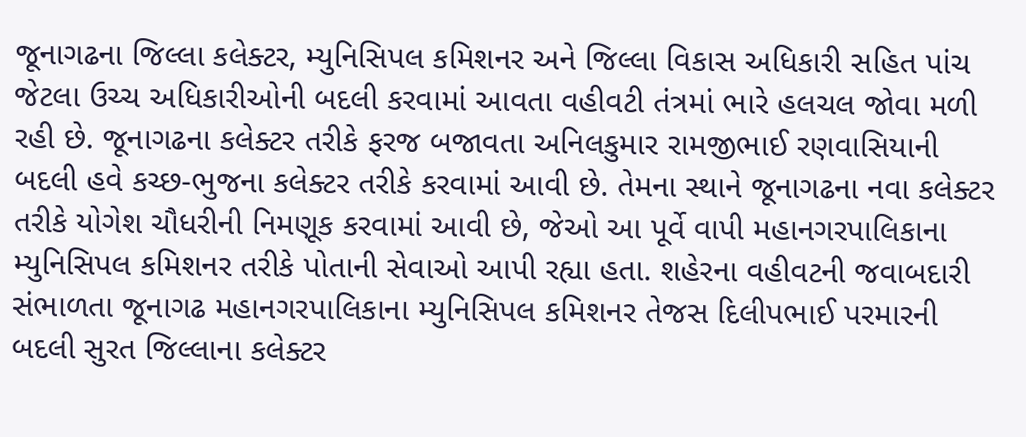જૂનાગઢના જિલ્લા કલેક્ટર, મ્યુનિસિપલ કમિશનર અને જિલ્લા વિકાસ અધિકારી સહિત પાંચ જેટલા ઉચ્ચ અધિકારીઓની બદલી કરવામાં આવતા વહીવટી તંત્રમાં ભારે હલચલ જોવા મળી રહી છે. જૂનાગઢના કલેક્ટર તરીકે ફરજ બજાવતા અનિલકુમાર રામજીભાઈ રણવાસિયાની બદલી હવે કચ્છ-ભુજના કલેક્ટર તરીકે કરવામાં આવી છે. તેમના સ્થાને જૂનાગઢના નવા કલેક્ટર તરીકે યોગેશ ચૌધરીની નિમણૂક કરવામાં આવી છે, જેઓ આ પૂર્વે વાપી મહાનગરપાલિકાના મ્યુનિસિપલ કમિશનર તરીકે પોતાની સેવાઓ આપી રહ્યા હતા. શહેરના વહીવટની જવાબદારી સંભાળતા જૂનાગઢ મહાનગરપાલિકાના મ્યુનિસિપલ કમિશનર તેજસ દિલીપભાઈ પરમારની બદલી સુરત જિલ્લાના કલેક્ટર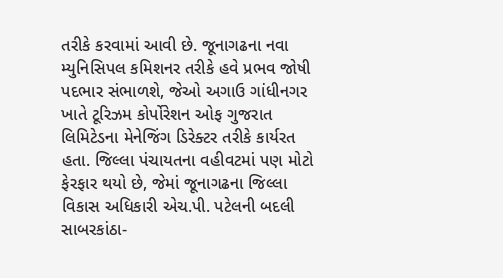તરીકે કરવામાં આવી છે. જૂનાગઢના નવા મ્યુનિસિપલ કમિશનર તરીકે હવે પ્રભવ જોષી પદભાર સંભાળશે, જેઓ અગાઉ ગાંધીનગર ખાતે ટૂરિઝમ કોર્પોરેશન ઓફ ગુજરાત લિમિટેડના મેનેજિંગ ડિરેક્ટર તરીકે કાર્યરત હતા. જિલ્લા પંચાયતના વહીવટમાં પણ મોટો ફેરફાર થયો છે, જેમાં જૂનાગઢના જિલ્લા વિકાસ અધિકારી એચ.પી. પટેલની બદલી સાબરકાંઠા-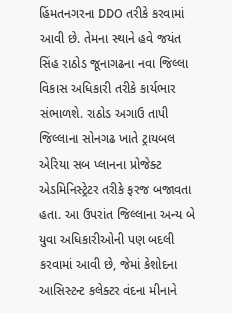હિંમતનગરના DDO તરીકે કરવામાં આવી છે. તેમના સ્થાને હવે જયંત સિંહ રાઠોડ જૂનાગઢના નવા જિલ્લા વિકાસ અધિકારી તરીકે કાર્યભાર સંભાળશે. રાઠોડ અગાઉ તાપી જિલ્લાના સોનગઢ ખાતે ટ્રાયબલ એરિયા સબ પ્લાનના પ્રોજેક્ટ એડમિનિસ્ટ્રેટર તરીકે ફરજ બજાવતા હતા. આ ઉપરાંત જિલ્લાના અન્ય બે યુવા અધિકારીઓની પણ બદલી કરવામાં આવી છે, જેમાં કેશોદના આસિસ્ટન્ટ કલેક્ટર વંદના મીનાને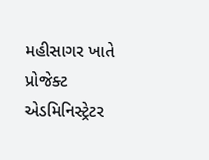મહીસાગર ખાતે પ્રોજેક્ટ એડમિનિસ્ટ્રેટર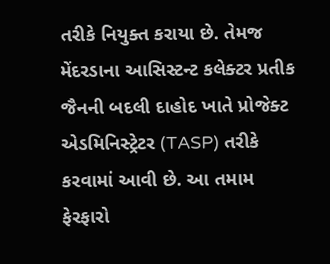તરીકે નિયુક્ત કરાયા છે. તેમજ મેંદરડાના આસિસ્ટન્ટ કલેક્ટર પ્રતીક જૈનની બદલી દાહોદ ખાતે પ્રોજેક્ટ એડમિનિસ્ટ્રેટર (TASP) તરીકે કરવામાં આવી છે. આ તમામ ફેરફારો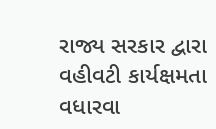રાજ્ય સરકાર દ્વારા વહીવટી કાર્યક્ષમતા વધારવા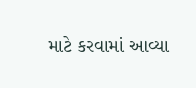માટે કરવામાં આવ્યા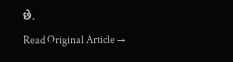છે.
Read Original Article →